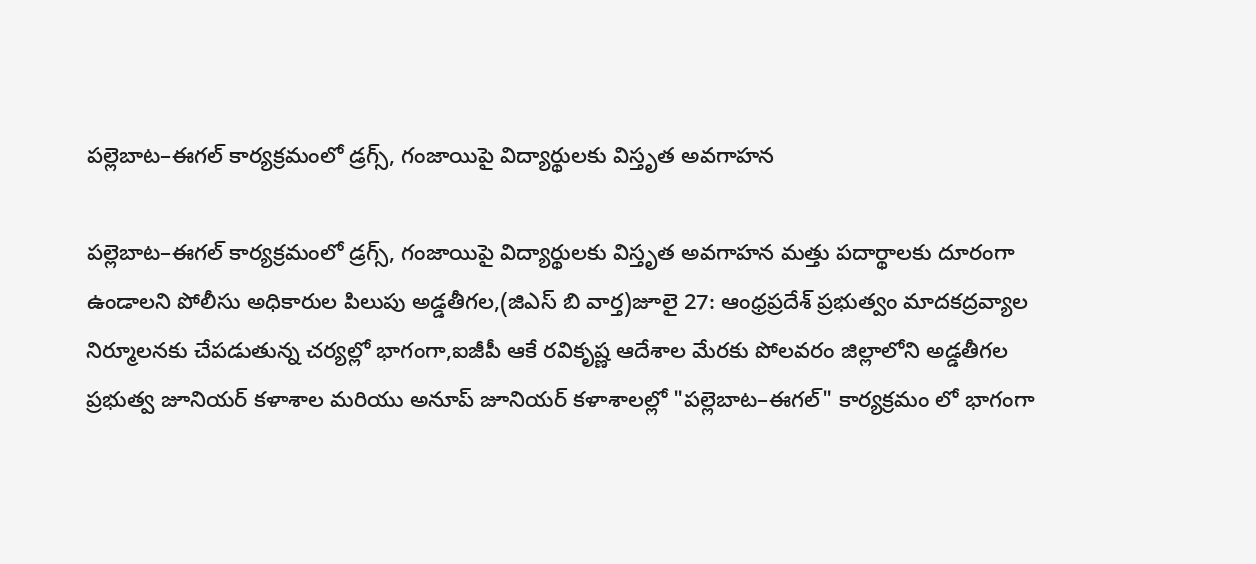పల్లెబాట–ఈగల్ కార్యక్రమంలో డ్రగ్స్, గంజాయిపై విద్యార్థులకు విస్తృత అవగాహన

పల్లెబాట–ఈగల్ కార్యక్రమంలో డ్రగ్స్, గంజాయిపై విద్యార్థులకు విస్తృత అవగాహన మత్తు పదార్థాలకు దూరంగా ఉండాలని పోలీసు అధికారుల పిలుపు అడ్డతీగల,(జిఎస్ బి వార్త)జూలై 27: ఆంధ్రప్రదేశ్ ప్రభుత్వం మాదకద్రవ్యాల నిర్మూలనకు చేపడుతున్న చర్యల్లో భాగంగా,ఐజీపీ ఆకే రవికృష్ణ ఆదేశాల మేరకు పోలవరం జిల్లాలోని అడ్డతీగల ప్రభుత్వ జూనియర్ కళాశాల మరియు అనూప్ జూనియర్ కళాశాలల్లో "పల్లెబాట–ఈగల్" కార్యక్రమం లో భాగంగా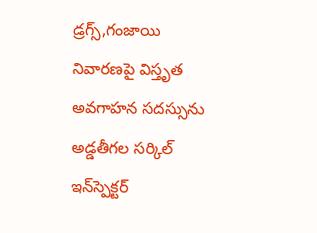డ్రగ్స్,గంజాయి నివారణపై విస్తృత అవగాహన సదస్సును అడ్డతీగల సర్కిల్ ఇన్‌స్పెక్టర్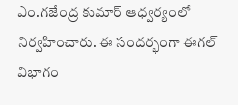ఎం.గజేంద్ర కుమార్ ఆధ్వర్యంలో నిర్వహించారు. ఈ సందర్భంగా ఈగల్ విభాగం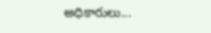అధికారులు...